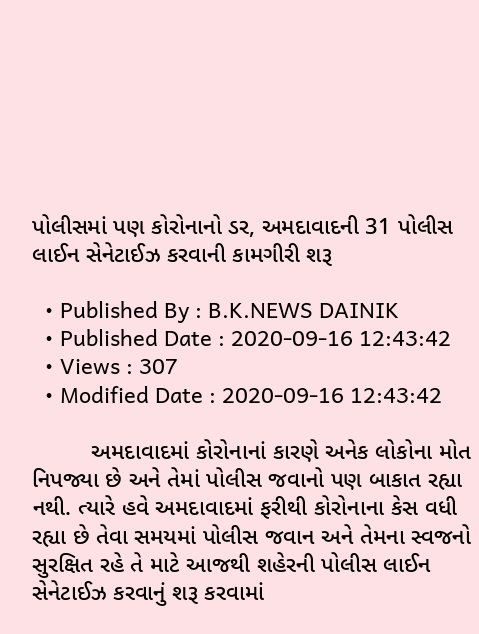પોલીસમાં પણ કોરોનાનો ડર, અમદાવાદની 31 પોલીસ લાઈન સેનેટાઈઝ કરવાની કામગીરી શરૂ

  • Published By : B.K.NEWS DAINIK
  • Published Date : 2020-09-16 12:43:42
  • Views : 307
  • Modified Date : 2020-09-16 12:43:42

         અમદાવાદમાં કોરોનાનાં કારણે અનેક લોકોના મોત નિપજ્યા છે અને તેમાં પોલીસ જવાનો પણ બાકાત રહ્યા નથી. ત્યારે હવે અમદાવાદમાં ફરીથી કોરોનાના કેસ વધી રહ્યા છે તેવા સમયમાં પોલીસ જવાન અને તેમના સ્વજનો સુરક્ષિત રહે તે માટે આજથી શહેરની પોલીસ લાઈન સેનેટાઈઝ કરવાનું શરૂ કરવામાં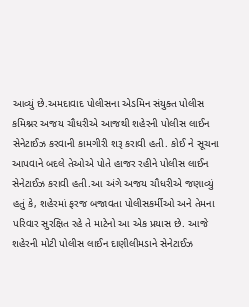આવ્યું છે.અમદાવાદ પોલીસના એડમિન સંયુક્ત પોલીસ કમિશ્નર અજય ચૌધરીએ આજથી શહેરની પોલીસ લાઈન સેનેટાઈઝ કરવાની કામગીરી શરૂ કરાવી હતી. કોઈ ને સૂચના આપવાને બદલે તેઓએ પોતે હાજર રહીને પોલીસ લાઈન સેનેટાઈઝ કરાવી હતી.આ અંગે અજય ચૌધરીએ જણાવ્યું હતું કે, શહેરમાં ફરજ બજાવતા પોલીસકર્મીઓ અને તેમના પરિવાર સુરક્ષિત રહે તે માટેનો આ એક પ્રયાસ છે. આજે શહેરની મોટી પોલીસ લાઈન દાણીલીમડાને સેનેટાઈઝ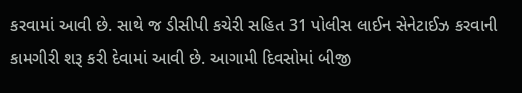કરવામાં આવી છે. સાથે જ ડીસીપી કચેરી સહિત 31 પોલીસ લાઈન સેનેટાઈઝ કરવાની કામગીરી શરૂ કરી દેવામાં આવી છે. આગામી દિવસોમાં બીજી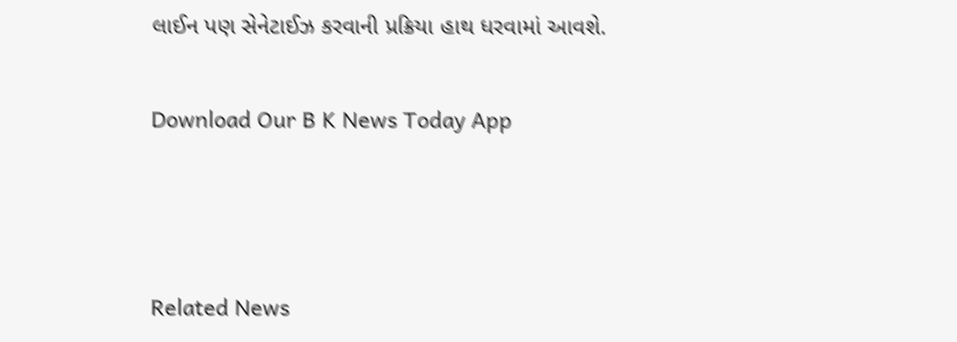લાઈન પણ સેનેટાઈઝ કરવાની પ્રક્રિયા હાથ ધરવામાં આવશે.

Download Our B K News Today App



Related News